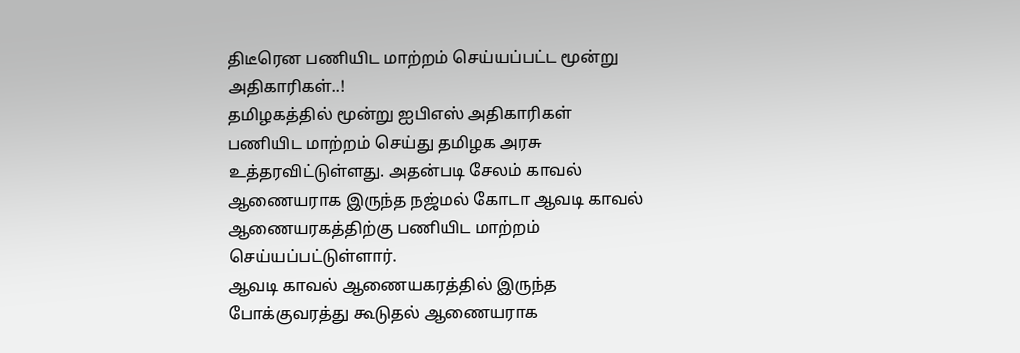திடீரென பணியிட மாற்றம் செய்யப்பட்ட மூன்று அதிகாரிகள்..!
தமிழகத்தில் மூன்று ஐபிஎஸ் அதிகாரிகள் பணியிட மாற்றம் செய்து தமிழக அரசு உத்தரவிட்டுள்ளது. அதன்படி சேலம் காவல் ஆணையராக இருந்த நஜ்மல் கோடா ஆவடி காவல் ஆணையரகத்திற்கு பணியிட மாற்றம் செய்யப்பட்டுள்ளார்.
ஆவடி காவல் ஆணையகரத்தில் இருந்த போக்குவரத்து கூடுதல் ஆணையராக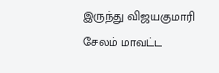இருந்து விஜயகுமாரி சேலம் மாவட்ட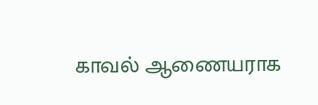காவல் ஆணையராக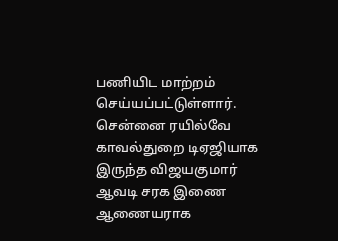பணியிட மாற்றம் செய்யப்பட்டுள்ளார். சென்னை ரயில்வே காவல்துறை டிஏஜியாக இருந்த விஜயகுமார் ஆவடி சரக இணை ஆணையராக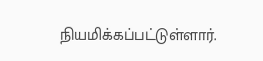நியமிக்கப்பட்டுள்ளார்.